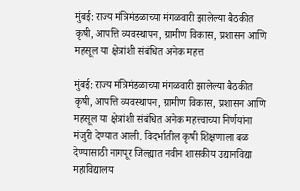मुंबई: राज्य मंत्रिमंडळाच्या मंगळवारी झालेल्या बैठकीत कृषी, आपत्ति व्यवस्थापन, ग्रामीण विकास, प्रशासन आणि महसूल या क्षेत्रांशी संबंधित अनेक महत्त

मुंबई: राज्य मंत्रिमंडळाच्या मंगळवारी झालेल्या बैठकीत कृषी, आपत्ति व्यवस्थापन, ग्रामीण विकास, प्रशासन आणि महसूल या क्षेत्रांशी संबंधित अनेक महत्त्वाच्या निर्णयांना मंजुरी देण्यात आली. विदर्भातील कृषी शिक्षणाला बळ देण्यासाठी नागपूर जिल्ह्यात नवीन शासकीय उद्यानविद्या महाविद्यालय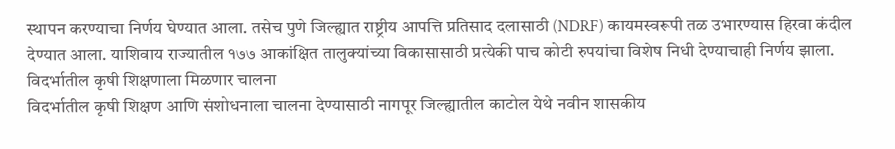स्थापन करण्याचा निर्णय घेण्यात आला. तसेच पुणे जिल्ह्यात राष्ट्रीय आपत्ति प्रतिसाद दलासाठी (NDRF) कायमस्वरूपी तळ उभारण्यास हिरवा कंदील देण्यात आला. याशिवाय राज्यातील १७७ आकांक्षित तालुक्यांच्या विकासासाठी प्रत्येकी पाच कोटी रुपयांचा विशेष निधी देण्याचाही निर्णय झाला.
विदर्भातील कृषी शिक्षणाला मिळणार चालना
विदर्भातील कृषी शिक्षण आणि संशोधनाला चालना देण्यासाठी नागपूर जिल्ह्यातील काटोल येथे नवीन शासकीय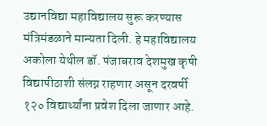उद्यानविद्या महाविद्यालय सुरू करण्यास मंत्रिमंडळाने मान्यता दिली. हे महाविद्यालय अकोला येथील डॉ. पंजाबराव देशमुख कृषी विद्यापीठाशी संलग्न राहणार असून दरवर्षी १२० विद्यार्थ्यांना प्रवेश दिला जाणार आहे.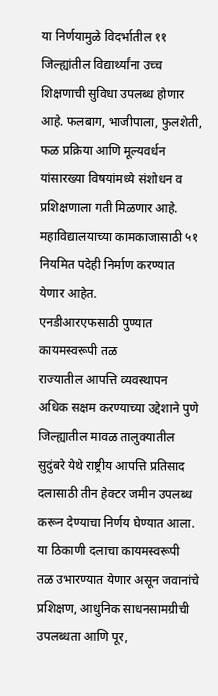या निर्णयामुळे विदर्भातील ११ जिल्ह्यांतील विद्यार्थ्यांना उच्च शिक्षणाची सुविधा उपलब्ध होणार आहे. फलबाग, भाजीपाला, फुलशेती, फळ प्रक्रिया आणि मूल्यवर्धन यांसारख्या विषयांमध्ये संशोधन व प्रशिक्षणाला गती मिळणार आहे. महाविद्यालयाच्या कामकाजासाठी ५१ नियमित पदेही निर्माण करण्यात येणार आहेत.
एनडीआरएफसाठी पुण्यात कायमस्वरूपी तळ
राज्यातील आपत्ति व्यवस्थापन अधिक सक्षम करण्याच्या उद्देशाने पुणे जिल्ह्यातील मावळ तालुक्यातील सुदुंबरे येथे राष्ट्रीय आपत्ति प्रतिसाद दलासाठी तीन हेक्टर जमीन उपलब्ध करून देण्याचा निर्णय घेण्यात आला. या ठिकाणी दलाचा कायमस्वरूपी तळ उभारण्यात येणार असून जवानांचे प्रशिक्षण, आधुनिक साधनसामग्रीची उपलब्धता आणि पूर,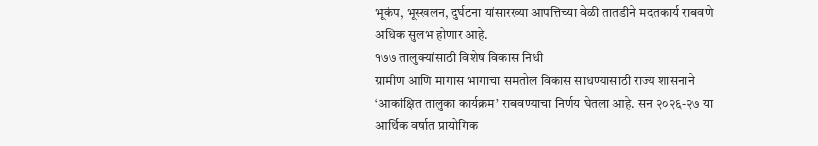भूकंप, भूस्खलन, दुर्घटना यांसारख्या आपत्तिच्या वेळी तातडीने मदतकार्य राबवणे अधिक सुलभ होणार आहे.
१७७ तालुक्यांसाठी विशेष विकास निधी
ग्रामीण आणि मागास भागाचा समतोल विकास साधण्यासाठी राज्य शासनाने ‘आकांक्षित तालुका कार्यक्रम’ राबवण्याचा निर्णय घेतला आहे. सन २०२६-२७ या आर्थिक वर्षात प्रायोगिक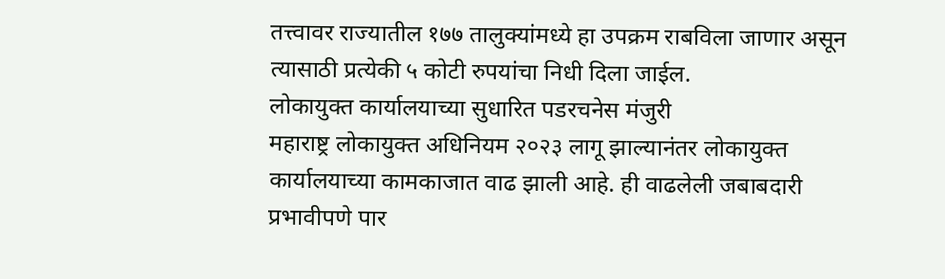तत्त्वावर राज्यातील १७७ तालुक्यांमध्ये हा उपक्रम राबविला जाणार असून त्यासाठी प्रत्येकी ५ कोटी रुपयांचा निधी दिला जाईल.
लोकायुक्त कार्यालयाच्या सुधारित पडरचनेस मंजुरी
महाराष्ट्र लोकायुक्त अधिनियम २०२३ लागू झाल्यानंतर लोकायुक्त कार्यालयाच्या कामकाजात वाढ झाली आहे. ही वाढलेली जबाबदारी प्रभावीपणे पार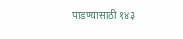पाडण्यासाठी १४३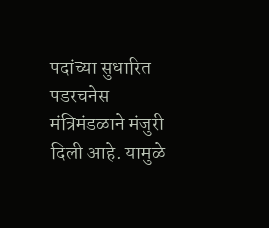पदांच्या सुधारित पडरचनेस मंत्रिमंडळाने मंजुरी दिली आहे. यामुळे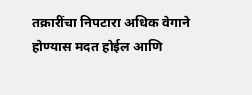तक्रारींचा निपटारा अधिक वेगाने होण्यास मदत होईल आणि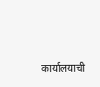कार्यालयाची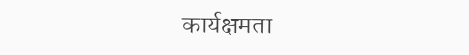कार्यक्षमता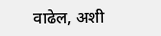वाढेल, अशी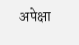अपेक्षा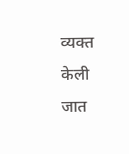व्यक्त केली जात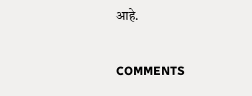आहे.

COMMENTS